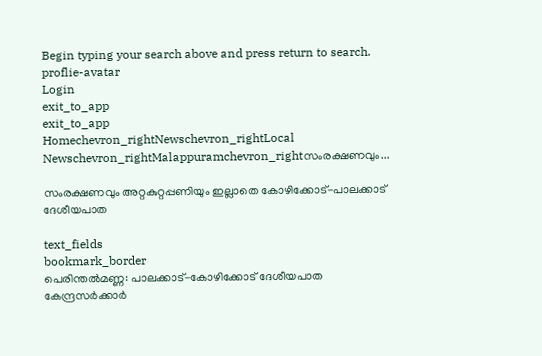Begin typing your search above and press return to search.
proflie-avatar
Login
exit_to_app
exit_to_app
Homechevron_rightNewschevron_rightLocal Newschevron_rightMalappuramchevron_rightസംരക്ഷണവും...

സംരക്ഷണവും അറ്റകുറ്റപ്പണിയും ഇല്ലാതെ കോഴിക്കോട്-പാലക്കാട്‌ ദേശീയപാത

text_fields
bookmark_border
പെരിന്തൽമണ്ണ: പാലക്കാട്-കോഴിക്കോട് ദേശീയപാത കേന്ദ്രസർക്കാർ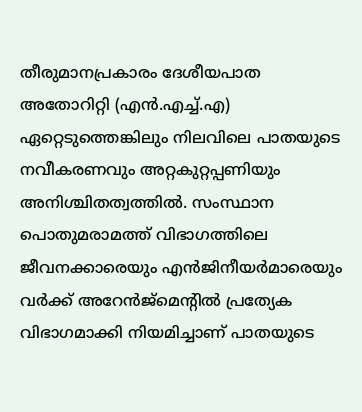തീരുമാനപ്രകാരം ദേശീയപാത അതോറിറ്റി (എൻ.എച്ച്.എ) ഏറ്റെടുത്തെങ്കിലും നിലവിലെ പാതയുടെ നവീകരണവും അറ്റകുറ്റപ്പണിയും അനിശ്ചിതത്വത്തിൽ. സംസ്ഥാന പൊതുമരാമത്ത് വിഭാഗത്തിലെ ജീവനക്കാരെയും എൻജിനീയർമാരെയും വർക്ക് അറേൻജ്മെന്‍റിൽ പ്രത്യേക വിഭാഗമാക്കി നിയമിച്ചാണ് പാതയുടെ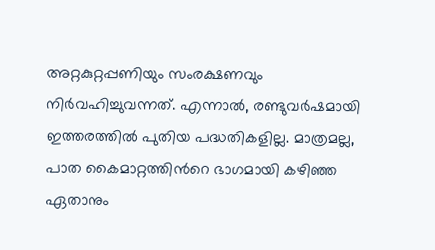അറ്റകുറ്റപ്പണിയും സംരക്ഷണവും നിർവഹിച്ചുവന്നത്. എന്നാൽ, രണ്ടുവർഷമായി ഇത്തരത്തിൽ പുതിയ പദ്ധതികളില്ല. മാത്രമല്ല, പാത കൈമാറ്റത്തിന്‍റെ ഭാഗമായി കഴിഞ്ഞ ഏതാനും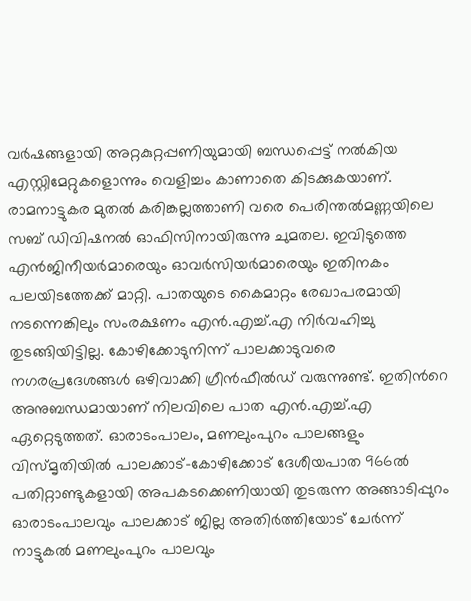വർഷങ്ങളായി അറ്റകുറ്റപ്പണിയുമായി ബന്ധപ്പെട്ട് നൽകിയ എസ്റ്റിമേറ്റുകളൊന്നും വെളിച്ചം കാണാതെ കിടക്കുകയാണ്. രാമനാട്ടുകര മുതൽ കരിങ്കല്ലത്താണി വരെ പെരിന്തൽമണ്ണയിലെ സബ് ഡിവിഷനൽ ഓഫിസിനായിരുന്നു ചുമതല. ഇവിടുത്തെ എൻജിനീയർമാരെയും ഓവർസിയർമാരെയും ഇതിനകം പലയിടത്തേക്ക് മാറ്റി. പാതയുടെ കൈമാറ്റം രേഖാപരമായി നടന്നെങ്കിലും സംരക്ഷണം എൻ.എച്ച്.എ നിർവഹിച്ചു തുടങ്ങിയിട്ടില്ല. കോഴിക്കോടുനിന്ന് പാലക്കാടുവരെ നഗരപ്രദേശങ്ങൾ ഒഴിവാക്കി ഗ്രീൻഫീൽഡ് വരുന്നുണ്ട്. ഇതിന്‍റെ അനുബന്ധമായാണ് നിലവിലെ പാത എൻ.എച്ച്.എ ഏറ്റെടുത്തത്. ഓരാടംപാലം, മണലുംപുറം പാലങ്ങളും വിസ്മൃതിയിൽ പാലക്കാട്-കോഴിക്കോട് ദേശീയപാത 966ൽ പതിറ്റാണ്ടുകളായി അപകടക്കെണിയായി തുടരുന്ന അങ്ങാടിപ്പുറം ഓരാടംപാലവും പാലക്കാട് ജില്ല അതിർത്തിയോട് ചേർന്ന് നാട്ടുകൽ മണലുംപുറം പാലവും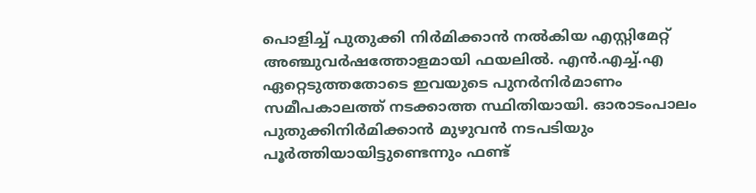പൊളിച്ച് പുതുക്കി നിർമിക്കാൻ നൽകിയ എസ്റ്റിമേറ്റ് അഞ്ചുവർഷത്തോളമായി ഫയലിൽ. എൻ.എച്ച്.എ ഏറ്റെടുത്തതോടെ ഇവയുടെ പുനർനിർമാണം സമീപകാലത്ത് നടക്കാത്ത സ്ഥിതിയായി. ഓരാടംപാലം പുതുക്കിനിർമിക്കാൻ മുഴുവൻ നടപടിയും പൂർത്തിയായിട്ടുണ്ടെന്നും ഫണ്ട്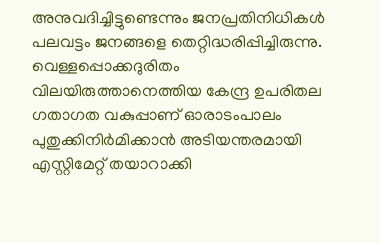അനുവദിച്ചിട്ടുണ്ടെന്നും ജനപ്രതിനിധികൾ പലവട്ടം ജനങ്ങളെ തെറ്റിദ്ധരിപ്പിച്ചിരുന്നു. വെള്ളപ്പൊക്കദുരിതം വിലയിരുത്താനെത്തിയ കേന്ദ്ര ഉപരിതല ഗതാഗത വകുപ്പാണ് ഓരാടംപാലം പുതുക്കിനിർമിക്കാൻ അടിയന്തരമായി എസ്റ്റിമേറ്റ് തയാറാക്കി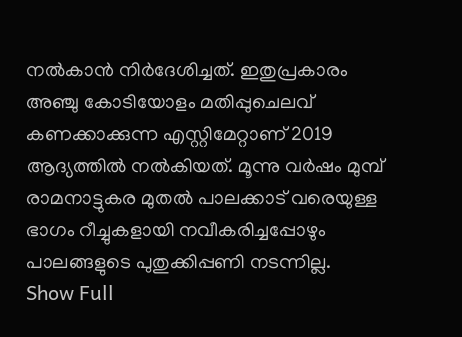നൽകാൻ നിർദേശിച്ചത്. ഇതുപ്രകാരം അഞ്ചു കോടിയോളം മതിപ്പുചെലവ് കണക്കാക്കുന്ന എസ്റ്റിമേറ്റാണ് 2019 ആദ്യത്തിൽ നൽകിയത്. മൂന്നു വർഷം മുമ്പ് രാമനാട്ടുകര മുതൽ പാലക്കാട് വരെയുള്ള ഭാഗം റീച്ചുകളായി നവീകരിച്ചപ്പോഴും പാലങ്ങളുടെ പുതുക്കിപ്പണി നടന്നില്ല.
Show Full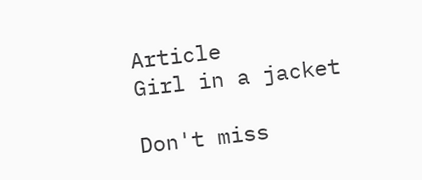Article
Girl in a jacket

Don't miss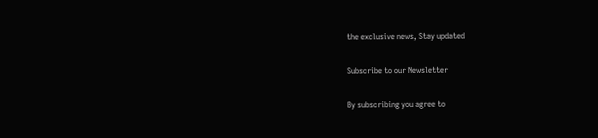the exclusive news, Stay updated

Subscribe to our Newsletter

By subscribing you agree to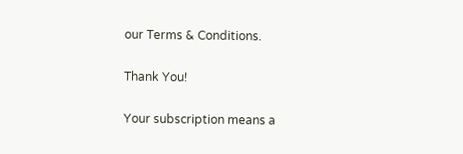our Terms & Conditions.

Thank You!

Your subscription means a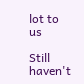lot to us

Still haven't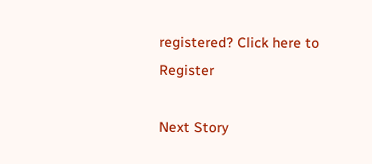registered? Click here to Register

Next Story